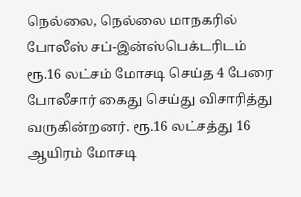நெல்லை, நெல்லை மாநகரில் போலீஸ் சப்-இன்ஸ்பெக்டரிடம் ரூ.16 லட்சம் மோசடி செய்த 4 பேரை போலீசார் கைது செய்து விசாரித்து வருகின்றனர். ரூ.16 லட்சத்து 16 ஆயிரம் மோசடி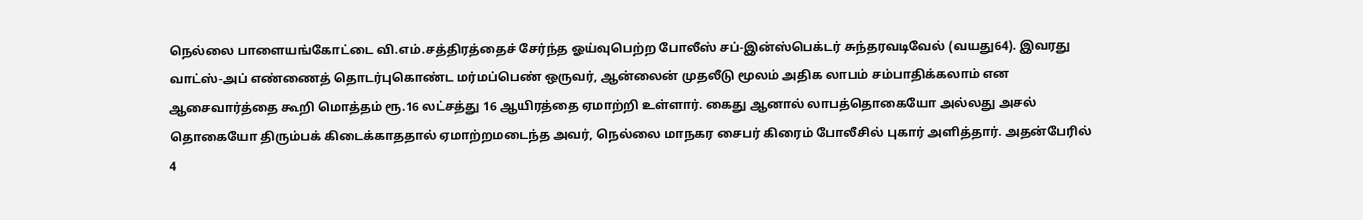நெல்லை பாளையங்கோட்டை வி.எம்.சத்திரத்தைச் சேர்ந்த ஓய்வுபெற்ற போலீஸ் சப்-இன்ஸ்பெக்டர் சுந்தரவடிவேல் (வயது64). இவரது வாட்ஸ்-அப் எண்ணைத் தொடர்புகொண்ட மர்மப்பெண் ஒருவர், ஆன்லைன் முதலீடு மூலம் அதிக லாபம் சம்பாதிக்கலாம் என ஆசைவார்த்தை கூறி மொத்தம் ரூ.16 லட்சத்து 16 ஆயிரத்தை ஏமாற்றி உள்ளார். கைது ஆனால் லாபத்தொகையோ அல்லது அசல் தொகையோ திரும்பக் கிடைக்காததால் ஏமாற்றமடைந்த அவர், நெல்லை மாநகர சைபர் கிரைம் போலீசில் புகார் அளித்தார். அதன்பேரில் 4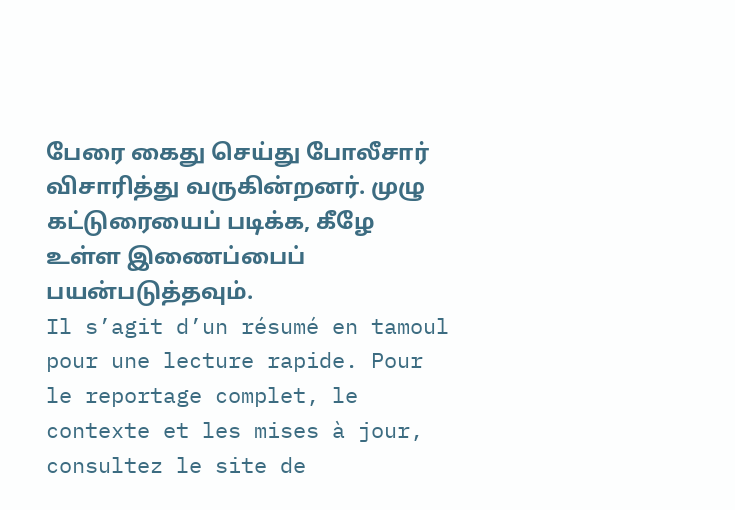பேரை கைது செய்து போலீசார் விசாரித்து வருகின்றனர். முழு கட்டுரையைப் படிக்க, கீழே உள்ள இணைப்பைப் பயன்படுத்தவும்.
Il s’agit d’un résumé en tamoul pour une lecture rapide. Pour le reportage complet, le contexte et les mises à jour, consultez le site de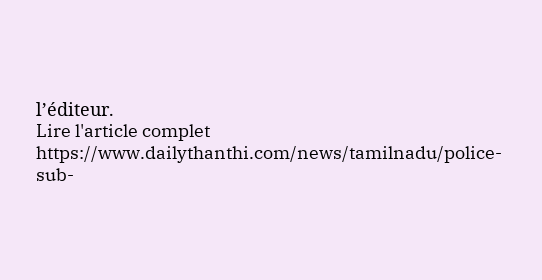l’éditeur.
Lire l'article complet
https://www.dailythanthi.com/news/tamilnadu/police-sub-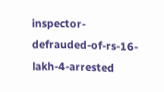inspector-defrauded-of-rs-16-lakh-4-arrested